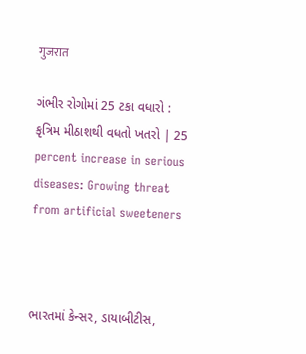गुजरात

ગંભીર રોગોમાં 25 ટકા વધારો : કૃત્રિમ મીઠાશથી વધતો ખતરો | 25 percent increase in serious diseases: Growing threat from artificial sweeteners



ભારતમાં કેન્સર, ડાયાબીટીસ,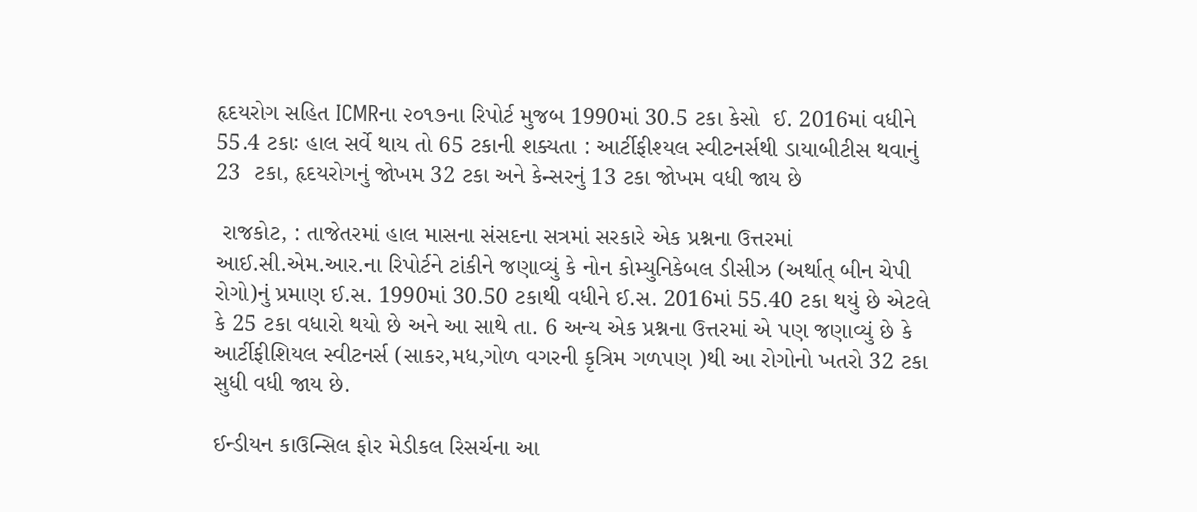હૃદયરોગ સહિત ICMRના ૨૦૧૭ના રિપોર્ટ મુજબ 1990માં 30.5 ટકા કેસો  ઈ. 2016માં વધીને 55.4 ટકાઃ હાલ સર્વે થાય તો 65 ટકાની શક્યતા : આર્ટીફીશ્યલ સ્વીટનર્સથી ડાયાબીટીસ થવાનું 23  ટકા, હૃદયરોગનું જોખમ 32 ટકા અને કેન્સરનું 13 ટકા જોખમ વધી જાય છે

 રાજકોટ, : તાજેતરમાં હાલ માસના સંસદના સત્રમાં સરકારે એક પ્રશ્નના ઉત્તરમાં આઈ.સી.એમ.આર.ના રિપોર્ટને ટાંકીને જણાવ્યું કે નોન કોમ્યુનિકેબલ ડીસીઝ (અર્થાત્ બીન ચેપી રોગો)નું પ્રમાણ ઈ.સ. 1990માં 30.50 ટકાથી વધીને ઈ.સ. 2016માં 55.40 ટકા થયું છે એટલે કે 25 ટકા વધારો થયો છે અને આ સાથે તા. 6 અન્ય એક પ્રશ્નના ઉત્તરમાં એ પણ જણાવ્યું છે કે આર્ટીફીશિયલ સ્વીટનર્સ (સાકર,મધ,ગોળ વગરની કૃત્રિમ ગળપણ )થી આ રોગોનો ખતરો 32 ટકા સુધી વધી જાય છે.

ઈન્ડીયન કાઉન્સિલ ફોર મેડીકલ રિસર્ચના આ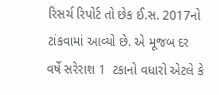રિસર્ચ રિપોર્ટ તો છેક ઈ.સ. 2017નો ટાંકવામાં આવ્યો છે. એ મૂજબ દર વર્ષે સરેરાશ 1  ટકાનો વધારો એટલે કે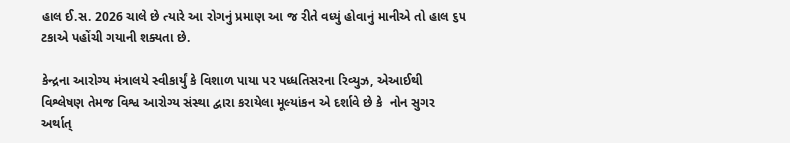હાલ ઈ.સ. 2026 ચાલે છે ત્યારે આ રોગનું પ્રમાણ આ જ રીતે વધ્યું હોવાનું માનીએ તો હાલ ૬૫ ટકાએ પહોંચી ગયાની શક્યતા છે.

કેન્દ્રના આરોગ્ય મંત્રાલયે સ્વીકાર્યું કે વિશાળ પાયા પર પધ્ધતિસરના રિવ્યુઝ, એઆઈથી વિશ્લેષણ તેમજ વિશ્વ આરોગ્ય સંસ્થા દ્વારા કરાયેલા મૂલ્યાંકન એ દર્શાવે છે કે  નોન સુગર અર્થાત્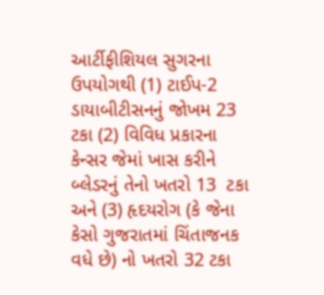આર્ટીફીશિયલ સુગરના ઉપયોગથી (1) ટાઈપ-2 ડાયાબીટીસનનું જોખમ 23 ટકા (2) વિવિધ પ્રકારના કેન્સર જેમાં ખાસ કરીને બ્લેડરનું તેનો ખતરો 13  ટકા અને (3) હૃદયરોગ (કે જેના કેસો ગુજરાતમાં ચિંતાજનક વધે છે) નો ખતરો 32 ટકા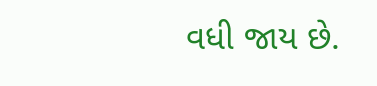વધી જાય છે.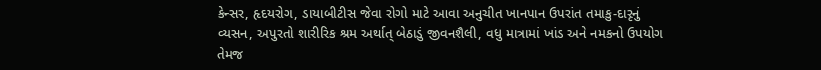કેન્સર, હૃદયરોગ, ડાયાબીટીસ જેવા રોગો માટે આવા અનુચીત ખાનપાન ઉપરાંત તમાકુ-દારૃનું વ્યસન, અપુરતો શારીરિક શ્રમ અર્થાત્ બેઠાડું જીવનશૈલી, વધુ માત્રામાં ખાંડ અને નમકનો ઉપયોગ તેમજ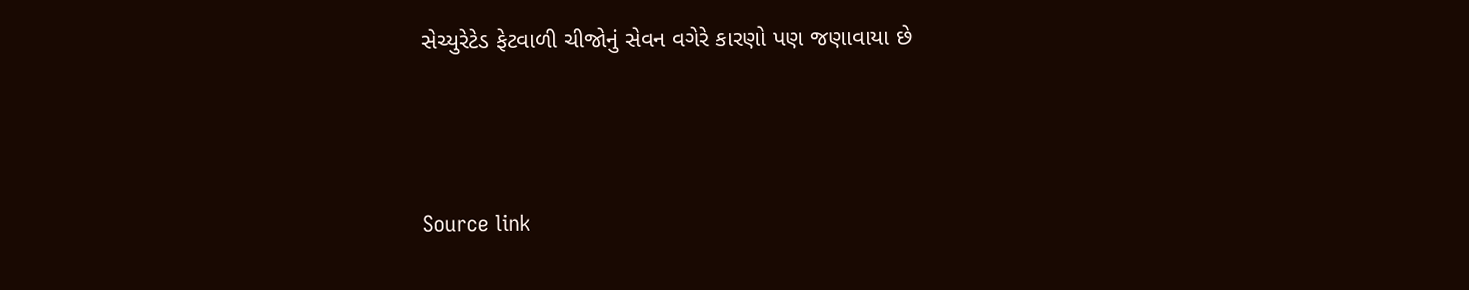સેચ્યુરેટેડ ફેટવાળી ચીજોનું સેવન વગેરે કારણો પણ જણાવાયા છે



Source link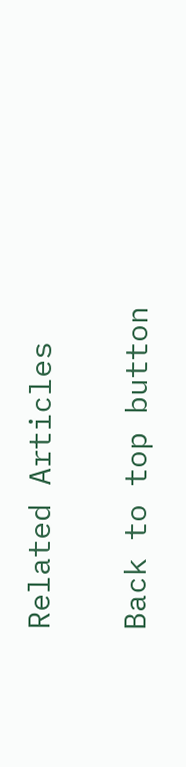Related Articles

Back to top button